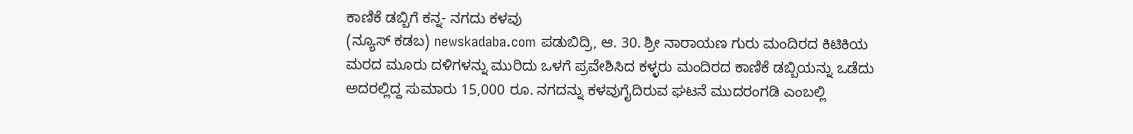ಕಾಣಿಕೆ ಡಬ್ಬಿಗೆ ಕನ್ನ- ನಗದು ಕಳವು
(ನ್ಯೂಸ್ ಕಡಬ) newskadaba.com ಪಡುಬಿದ್ರಿ, ಆ. 30. ಶ್ರೀ ನಾರಾಯಣ ಗುರು ಮಂದಿರದ ಕಿಟಿಕಿಯ ಮರದ ಮೂರು ದಳಿಗಳನ್ನು ಮುರಿದು ಒಳಗೆ ಪ್ರವೇಶಿಸಿದ ಕಳ್ಳರು ಮಂದಿರದ ಕಾಣಿಕೆ ಡಬ್ಬಿಯನ್ನು ಒಡೆದು ಅದರಲ್ಲಿದ್ದ ಸುಮಾರು 15,000 ರೂ. ನಗದನ್ನು ಕಳವುಗೈದಿರುವ ಘಟನೆ ಮುದರಂಗಡಿ ಎಂಬಲ್ಲಿ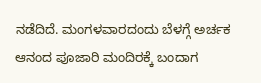ನಡೆದಿದೆ. ಮಂಗಳವಾರದಂದು ಬೆಳಗ್ಗೆ ಅರ್ಚಕ ಆನಂದ ಪೂಜಾರಿ ಮಂದಿರಕ್ಕೆ ಬಂದಾಗ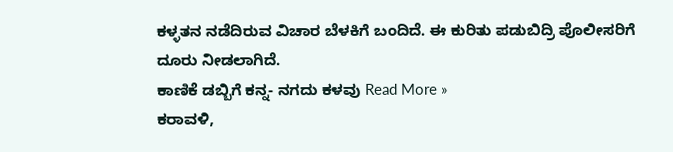ಕಳ್ಳತನ ನಡೆದಿರುವ ವಿಚಾರ ಬೆಳಕಿಗೆ ಬಂದಿದೆ. ಈ ಕುರಿತು ಪಡುಬಿದ್ರಿ ಪೊಲೀಸರಿಗೆ ದೂರು ನೀಡಲಾಗಿದೆ.
ಕಾಣಿಕೆ ಡಬ್ಬಿಗೆ ಕನ್ನ- ನಗದು ಕಳವು Read More »
ಕರಾವಳಿ,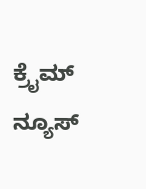ಕ್ರೈಮ್ ನ್ಯೂಸ್